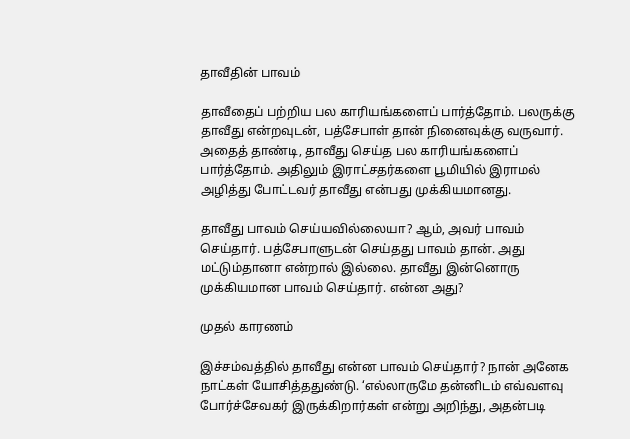தாவீதின் பாவம்

தாவீதைப் பற்றிய பல காரியங்களைப் பார்த்தோம். பலருக்கு தாவீது என்றவுடன், பத்சேபாள் தான் நினைவுக்கு வருவார். அதைத் தாண்டி, தாவீது செய்த பல காரியங்களைப் பார்த்தோம். அதிலும் இராட்சதர்களை பூமியில் இராமல் அழித்து போட்டவர் தாவீது என்பது முக்கியமானது.

தாவீது பாவம் செய்யவில்லையா? ஆம், அவர் பாவம் செய்தார். பத்சேபாளுடன் செய்தது பாவம் தான். அது மட்டும்தானா என்றால் இல்லை. தாவீது இன்னொரு முக்கியமான பாவம் செய்தார். என்ன அது?

முதல் காரணம்

இச்சம்வத்தில் தாவீது என்ன பாவம் செய்தார்? நான் அனேக நாட்கள் யோசித்ததுண்டு. ‘எல்லாருமே தன்னிடம் எவ்வளவு போர்ச்சேவகர் இருக்கிறார்கள் என்று அறிந்து, அதன்படி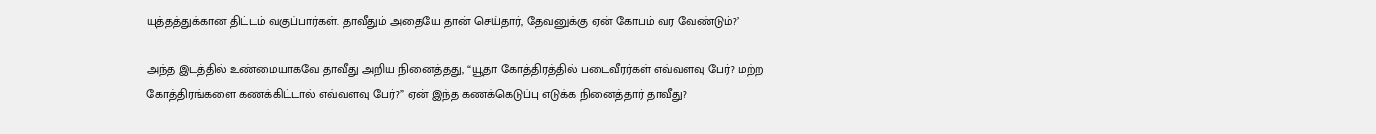யுத்தத்துக்கான திட்டம் வகுப்பார்கள். தாவீதும் அதையே தான் செய்தார், தேவனுக்கு ஏன் கோபம் வர வேண்டும்?’

அந்த இடத்தில் உண்மையாகவே தாவீது அறிய நினைத்தது, “யூதா கோத்திரத்தில் படைவீரர்கள் எவ்வளவு பேர்? மற்ற கோத்திரங்களை கணக்கிட்டால் எவ்வளவு பேர்?” ஏன் இந்த கணக்கெடுப்பு எடுக்க நினைத்தார் தாவீது?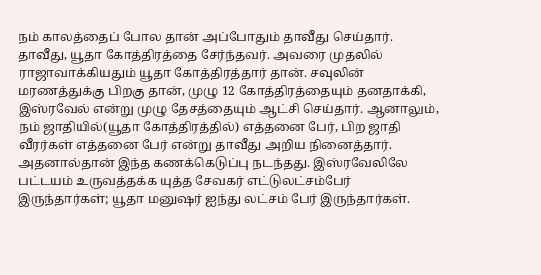நம் காலத்தைப் போல தான் அப்போதும் தாவீது செய்தார். தாவீது, யூதா கோத்திரத்தை சேர்ந்தவர். அவரை முதலில் ராஜாவாக்கியதும் யூதா கோத்திரத்தார் தான். சவுலின் மரணத்துக்கு பிறகு தான், முழு 12 கோத்திரத்தையும் தனதாக்கி, இஸ்ரவேல் என்று முழு தேசத்தையும் ஆட்சி செய்தார். ஆனாலும், நம் ஜாதியில்(யூதா கோத்திரத்தில்) எத்தனை பேர், பிற ஜாதி வீரர்கள் எத்தனை பேர் என்று தாவீது அறிய நினைத்தார். அதனால்தான் இந்த கணக்கெடுப்பு நடந்தது. இஸ்ரவேலிலே பட்டயம் உருவத்தக்க யுத்த சேவகர் எட்டுலட்சம்பேர் இருந்தார்கள்; யூதா மனுஷர் ஐந்து லட்சம் பேர் இருந்தார்கள்.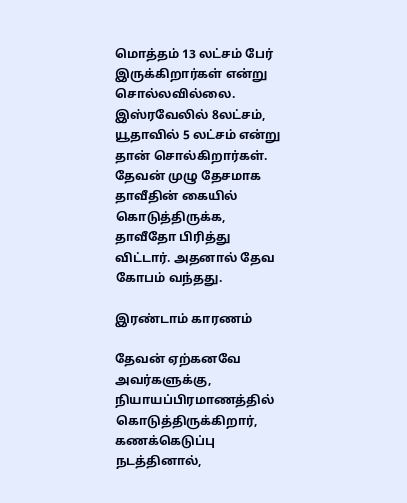மொத்தம் 13 லட்சம் பேர் இருக்கிறார்கள் என்று சொல்லவில்லை. இஸ்ரவேலில் 8லட்சம், யூதாவில் 5 லட்சம் என்று தான் சொல்கிறார்கள். தேவன் முழு தேசமாக தாவீதின் கையில் கொடுத்திருக்க, தாவீதோ பிரித்து விட்டார். அதனால் தேவ கோபம் வந்தது.

இரண்டாம் காரணம்

தேவன் ஏற்கனவே அவர்களுக்கு, நியாயப்பிரமாணத்தில் கொடுத்திருக்கிறார், கணக்கெடுப்பு நடத்தினால்,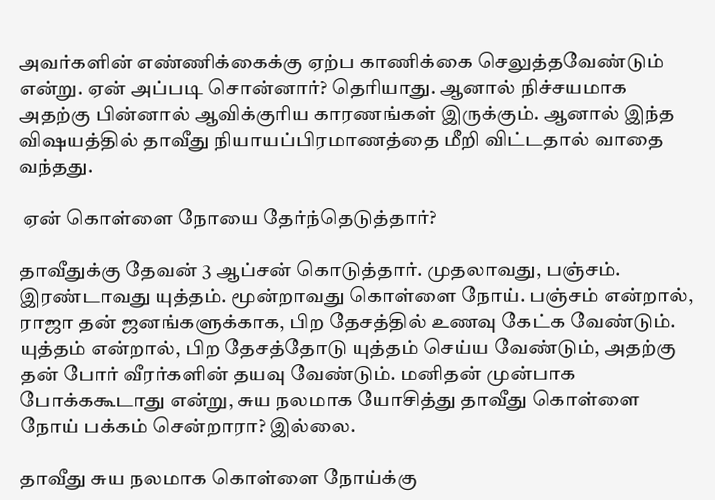அவர்களின் எண்ணிக்கைக்கு ஏற்ப காணிக்கை செலுத்தவேண்டும் என்று. ஏன் அப்படி சொன்னார்? தெரியாது. ஆனால் நிச்சயமாக அதற்கு பின்னால் ஆவிக்குரிய காரணங்கள் இருக்கும். ஆனால் இந்த விஷயத்தில் தாவீது நியாயப்பிரமாணத்தை மீறி விட்டதால் வாதை வந்தது.

 ஏன் கொள்ளை நோயை தேர்ந்தெடுத்தார்?

தாவீதுக்கு தேவன் 3 ஆப்சன் கொடுத்தார். முதலாவது, பஞ்சம். இரண்டாவது யுத்தம். மூன்றாவது கொள்ளை நோய். பஞ்சம் என்றால், ராஜா தன் ஜனங்களுக்காக, பிற தேசத்தில் உணவு கேட்க வேண்டும். யுத்தம் என்றால், பிற தேசத்தோடு யுத்தம் செய்ய வேண்டும், அதற்கு தன் போர் வீரர்களின் தயவு வேண்டும். மனிதன் முன்பாக போக்ககூடாது என்று, சுய நலமாக யோசித்து தாவீது கொள்ளை நோய் பக்கம் சென்றாரா? இல்லை.

தாவீது சுய நலமாக கொள்ளை நோய்க்கு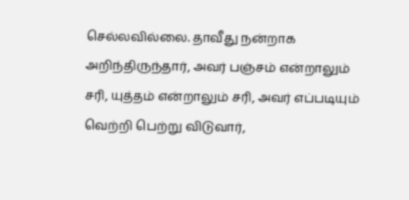செல்லவில்லை. தாவீது நன்றாக அறிந்திருந்தார், அவர் பஞ்சம் என்றாலும் சரி, யுத்தம் என்றாலும் சரி, அவர் எப்படியும் வெற்றி பெற்று விடுவார்,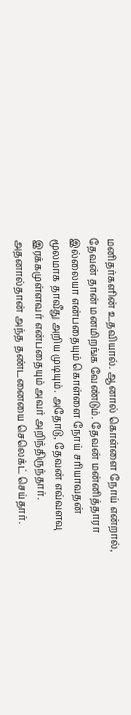மனிதர்களின் உதவியால். ஆனால் கொள்ளை நோய் என்றால், தேவன் தான் மனமிறங்க வேண்டும். தேவன் மன்னித்தாரா இல்லையா என்பதையும் கொள்ளை நோய் சரியாவதன் மூலமாக தாவீது அறிய முடியும். அதோடு, தேவன் எவ்வளவு இரக்கமுள்ளவர் என்பதையும் அவர் அறிந்திருந்தார். அதனால்தான் அந்த தண்டனையை செலெக்ட் செய்தார்.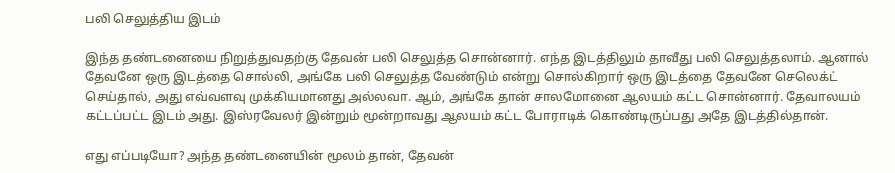பலி செலுத்திய இடம்

இந்த தண்டனையை நிறுத்துவதற்கு தேவன் பலி செலுத்த சொன்னார். எந்த இடத்திலும் தாவீது பலி செலுத்தலாம். ஆனால் தேவனே ஒரு இடத்தை சொல்லி, அங்கே பலி செலுத்த வேண்டும் என்று சொல்கிறார் ஒரு இடத்தை தேவனே செலெக்ட் செய்தால், அது எவ்வளவு முக்கியமானது அல்லவா. ஆம், அங்கே தான் சாலமோனை ஆலயம் கட்ட சொன்னார். தேவாலயம் கட்டப்பட்ட இடம் அது. இஸ்ரவேலர் இன்றும் மூன்றாவது ஆலயம் கட்ட போராடிக் கொண்டிருப்பது அதே இடத்தில்தான்.

எது எப்படியோ? அந்த தண்டனையின் மூலம் தான், தேவன்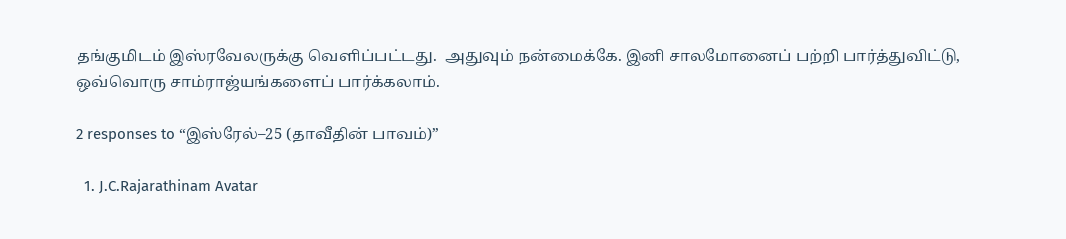தங்குமிடம் இஸ்ரவேலருக்கு வெளிப்பட்டது.  அதுவும் நன்மைக்கே. இனி சாலமோனைப் பற்றி பார்த்துவிட்டு, ஒவ்வொரு சாம்ராஜ்யங்களைப் பார்க்கலாம்.

2 responses to “இஸ்ரேல்–25 (தாவீதின் பாவம்)”

  1. J.C.Rajarathinam Avatar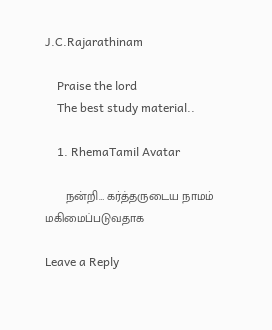J.C.Rajarathinam

    Praise the lord
    The best study material..

    1. RhemaTamil Avatar

      நன்றி… கர்த்தருடைய நாமம் மகிமைப்படுவதாக

Leave a Reply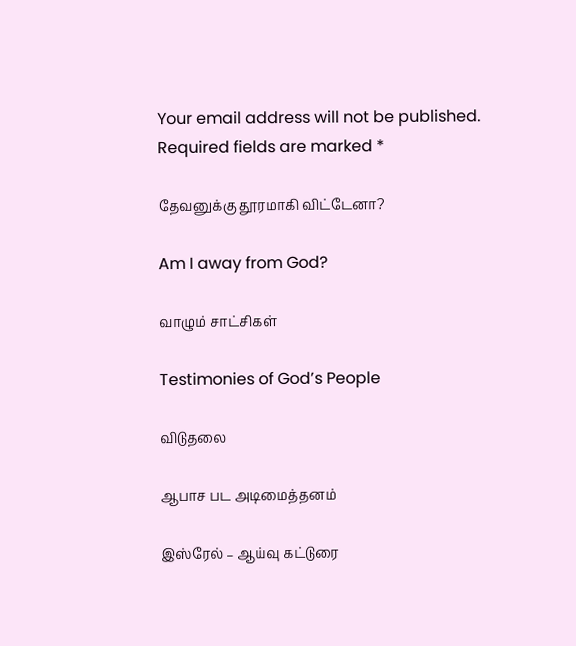Your email address will not be published. Required fields are marked *

தேவனுக்கு தூரமாகி விட்டேனா?

Am I away from God?

வாழும் சாட்சிகள்

Testimonies of God’s People

விடுதலை

ஆபாச பட அடிமைத்தனம்

இஸ்ரேல் – ஆய்வு கட்டுரை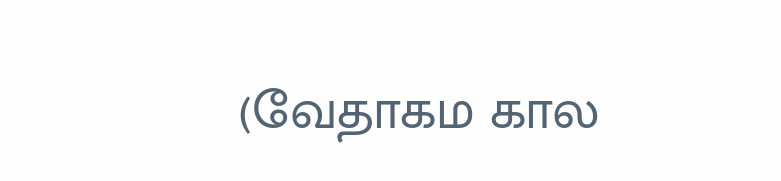(வேதாகம கால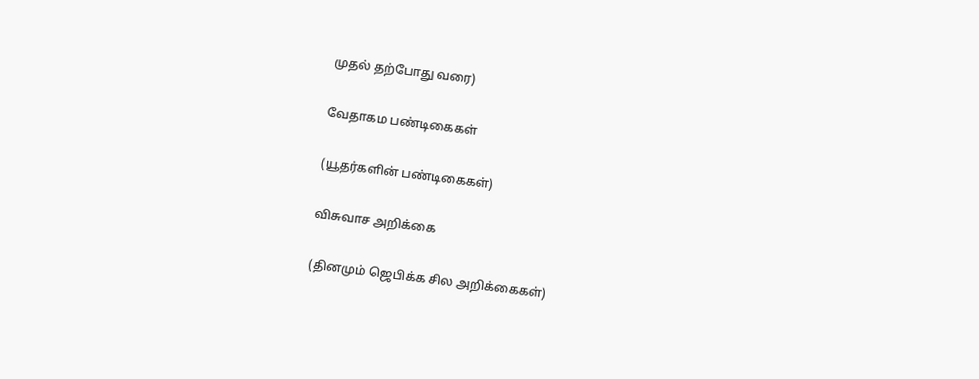முதல் தற்போது வரை)

வேதாகம பண்டிகைகள்

(யூதர்களின் பண்டிகைகள்)

விசுவாச அறிக்கை

(தினமும் ஜெபிக்க சில அறிக்கைகள்)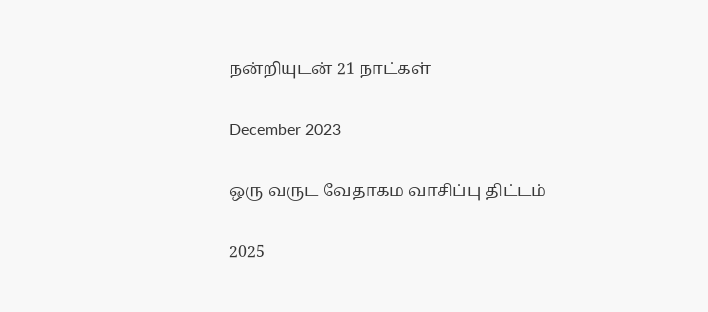நன்றியுடன் 21 நாட்கள்

December 2023

ஒரு வருட வேதாகம வாசிப்பு திட்டம்

2025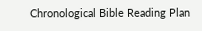Chronological Bible Reading Plan